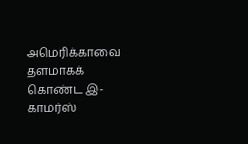அமெரிக்காவை தளமாகக் கொண்ட இ-காமர்ஸ்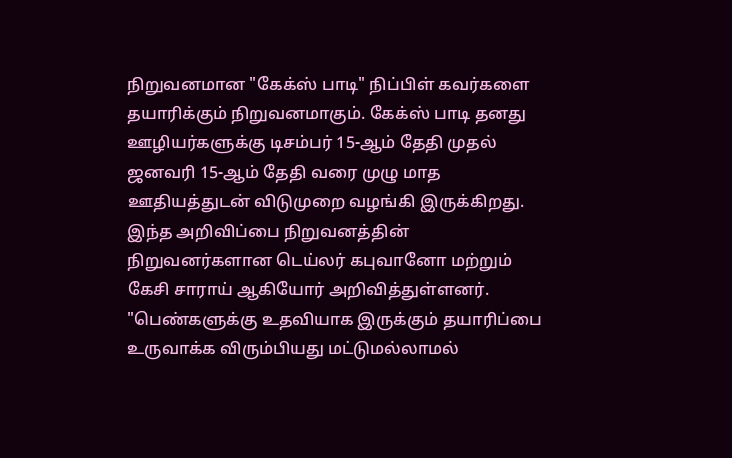நிறுவனமான "கேக்ஸ் பாடி" நிப்பிள் கவர்களை தயாரிக்கும் நிறுவனமாகும். கேக்ஸ் பாடி தனது ஊழியர்களுக்கு டிசம்பர் 15-ஆம் தேதி முதல் ஜனவரி 15-ஆம் தேதி வரை முழு மாத ஊதியத்துடன் விடுமுறை வழங்கி இருக்கிறது. இந்த அறிவிப்பை நிறுவனத்தின் நிறுவனர்களான டெய்லர் கபுவானோ மற்றும் கேசி சாராய் ஆகியோர் அறிவித்துள்ளனர்.
"பெண்களுக்கு உதவியாக இருக்கும் தயாரிப்பை உருவாக்க விரும்பியது மட்டுமல்லாமல்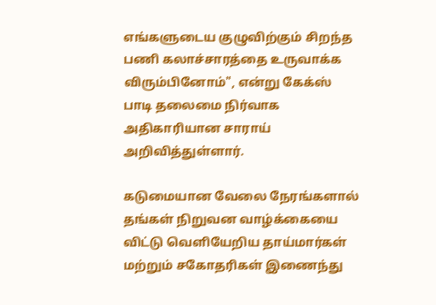எங்களுடைய குழுவிற்கும் சிறந்த பணி கலாச்சாரத்தை உருவாக்க விரும்பினோம்", என்று கேக்ஸ் பாடி தலைமை நிர்வாக அதிகாரியான சாராய் அறிவித்துள்ளார்.

கடுமையான வேலை நேரங்களால் தங்கள் நிறுவன வாழ்க்கையை விட்டு வெளியேறிய தாய்மார்கள் மற்றும் சகோதரிகள் இணைந்து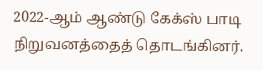2022-ஆம் ஆண்டு கேக்ஸ் பாடி நிறுவனத்தைத் தொடங்கினர்.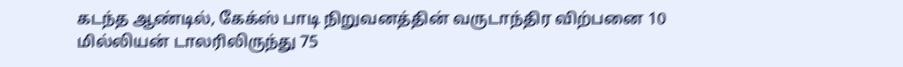கடந்த ஆண்டில், கேக்ஸ் பாடி நிறுவனத்தின் வருடாந்திர விற்பனை 10 மில்லியன் டாலரிலிருந்து 75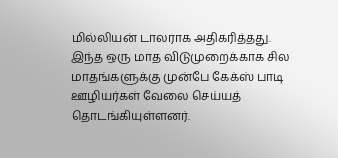மில்லியன் டாலராக அதிகரித்தது.
இந்த ஒரு மாத விடுமுறைக்காக சில மாதங்களுக்கு முன்பே கேக்ஸ் பாடி ஊழியர்கள் வேலை செய்யத் தொடங்கியுள்ளனர்.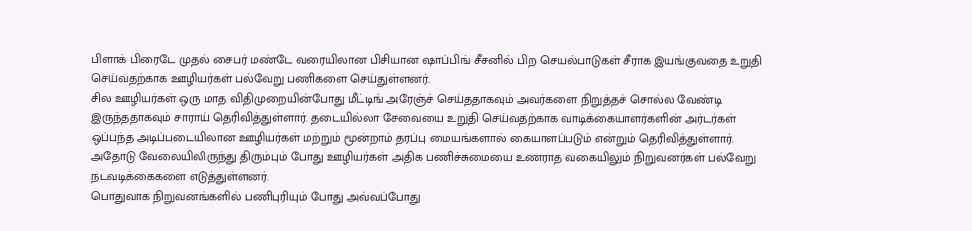பிளாக் பிரைடே முதல் சைபர் மண்டே வரையிலான பிசியான ஷாப்பிங் சீசனில் பிற செயல்பாடுகள் சீராக இயங்குவதை உறுதி செய்வதற்காக ஊழியர்கள் பல்வேறு பணிகளை செய்துள்ளனர்.
சில ஊழியர்கள் ஒரு மாத விதிமுறையின்போது மீட்டிங் அரேஞ்ச் செய்ததாகவும் அவர்களை நிறுத்தச் சொல்ல வேண்டி இருந்ததாகவும் சாராய் தெரிவித்துள்ளார். தடையில்லா சேவையை உறுதி செய்வதற்காக வாடிக்கையாளர்களின் அர்டர்கள் ஒப்பந்த அடிப்படையிலான ஊழியர்கள் மற்றும் மூன்றாம் தரப்பு மையங்களால் கையாளப்படும் என்றும் தெரிவித்துள்ளார். அதோடு வேலையிலிருந்து திரும்பும் போது ஊழியர்கள் அதிக பணிச்சுமையை உணராத வகையிலும் நிறுவனர்கள் பல்வேறு நடவடிக்கைகளை எடுத்துள்ளனர்.
பொதுவாக நிறுவனங்களில் பணிபுரியும் போது அவ்வப்போது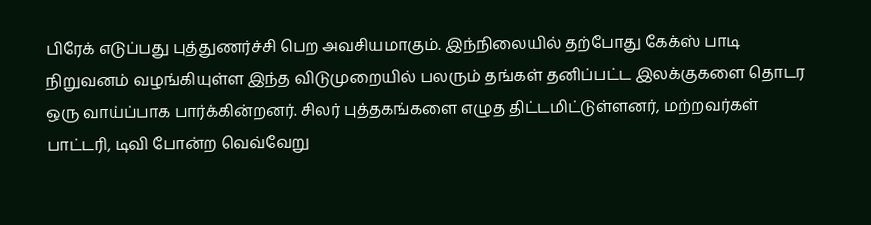பிரேக் எடுப்பது புத்துணர்ச்சி பெற அவசியமாகும். இந்நிலையில் தற்போது கேக்ஸ் பாடி நிறுவனம் வழங்கியுள்ள இந்த விடுமுறையில் பலரும் தங்கள் தனிப்பட்ட இலக்குகளை தொடர ஒரு வாய்ப்பாக பார்க்கின்றனர். சிலர் புத்தகங்களை எழுத திட்டமிட்டுள்ளனர், மற்றவர்கள் பாட்டரி, டிவி போன்ற வெவ்வேறு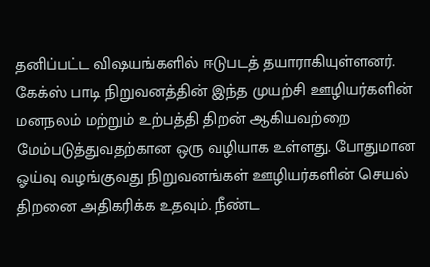தனிப்பட்ட விஷயங்களில் ஈடுபடத் தயாராகியுள்ளனர்.
கேக்ஸ் பாடி நிறுவனத்தின் இந்த முயற்சி ஊழியர்களின் மனநலம் மற்றும் உற்பத்தி திறன் ஆகியவற்றை மேம்படுத்துவதற்கான ஒரு வழியாக உள்ளது. போதுமான ஓய்வு வழங்குவது நிறுவனங்கள் ஊழியர்களின் செயல் திறனை அதிகரிக்க உதவும். நீண்ட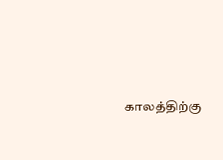காலத்திற்கு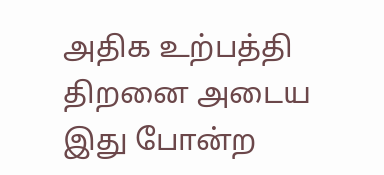அதிக உற்பத்தி திறனை அடைய இது போன்ற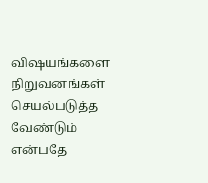விஷயங்களை நிறுவனங்கள் செயல்படுத்த வேண்டும் என்பதே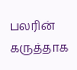பலரின் கருத்தாக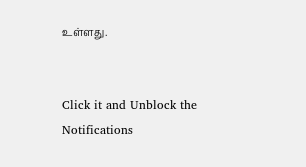உள்ளது.


Click it and Unblock the Notifications